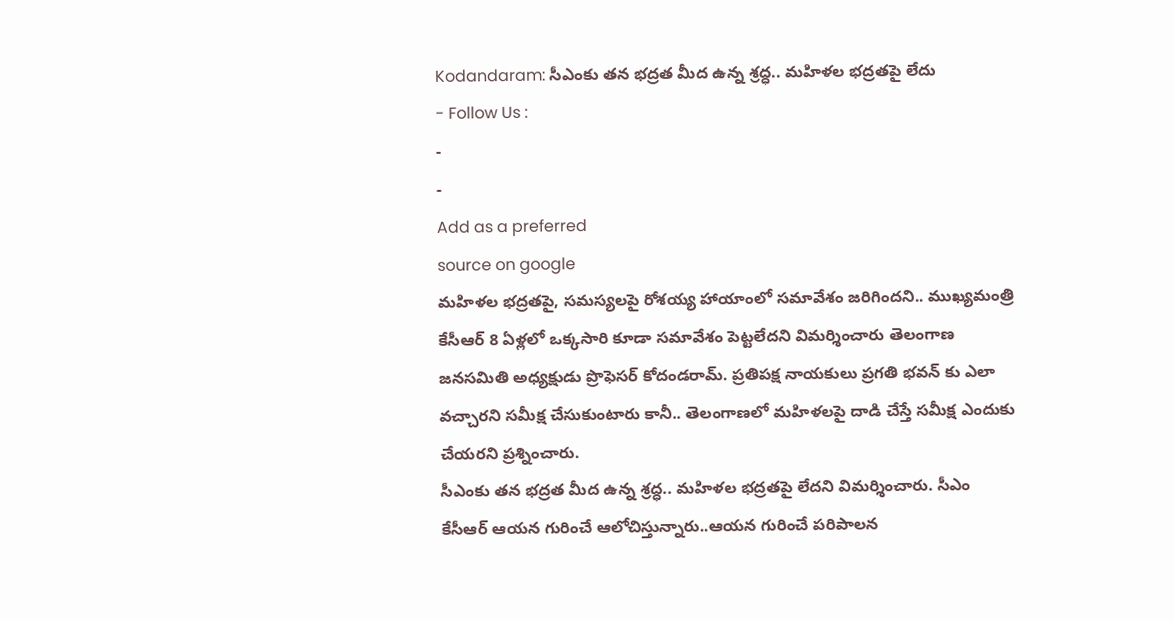Kodandaram: సీఎంకు తన భద్రత మీద ఉన్న శ్రద్ధ.. మహిళల భద్రతపై లేదు
- Follow Us :
-
-
Add as a preferred
source on google
మహిళల భద్రతపై, సమస్యలపై రోశయ్య హాయాంలో సమావేశం జరిగిందని.. ముఖ్యమంత్రి కేసీఆర్ 8 ఏళ్లలో ఒక్కసారి కూడా సమావేశం పెట్టలేదని విమర్శించారు తెలంగాణ జనసమితి అధ్యక్షుడు ప్రొఫెసర్ కోదండరామ్. ప్రతిపక్ష నాయకులు ప్రగతి భవన్ కు ఎలా వచ్చారని సమీక్ష చేసుకుంటారు కానీ.. తెలంగాణలో మహిళలపై దాడి చేస్తే సమీక్ష ఎందుకు చేయరని ప్రశ్నించారు.
సీఎంకు తన భద్రత మీద ఉన్న శ్రద్ధ.. మహిళల భద్రతపై లేదని విమర్శించారు. సీఎం కేసీఆర్ ఆయన గురించే ఆలోచిస్తున్నారు..ఆయన గురించే పరిపాలన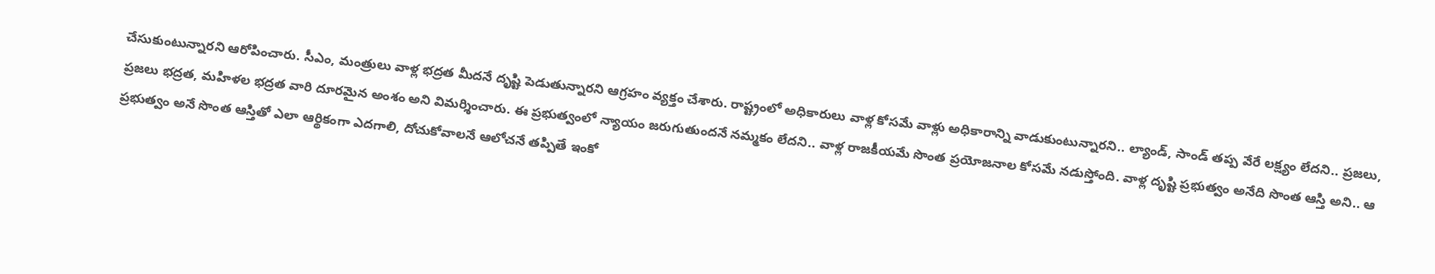చేసుకుంటున్నారని ఆరోపించారు. సీఎం, మంత్రులు వాళ్ల భద్రత మీదనే దృష్టి పెడుతున్నారని ఆగ్రహం వ్యక్తం చేశారు. రాష్ట్రంలో అధికారులు వాళ్ల కోసమే వాళ్లు అధికారాన్ని వాడుకుంటున్నారని.. ల్యాండ్, సాండ్ తప్ప వేరే లక్ష్యం లేదని.. ప్రజలు, ప్రజలు భద్రత, మహిళల భద్రత వారి దూరమైన అంశం అని విమర్శించారు. ఈ ప్రభుత్వంలో న్యాయం జరుగుతుందనే నమ్మకం లేదని.. వాళ్ల రాజకీయమే సొంత ప్రయోజనాల కోసమే నడుస్తోంది. వాళ్ల దృష్టి ప్రభుత్వం అనేది సొంత ఆస్తి అని.. ఆ ప్రభుత్వం అనే సొంత ఆస్తితో ఎలా ఆర్థికంగా ఎదగాలి, దోచుకోవాలనే ఆలోచనే తప్పితే ఇంకో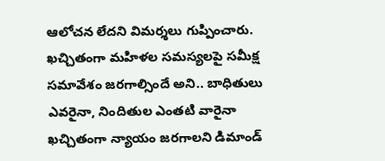ఆలోచన లేదని విమర్శలు గుప్పించారు. ఖచ్చితంగా మహిళల సమస్యలపై సమీక్ష సమావేశం జరగాల్సిందే అని.. బాధితులు ఎవరైనా, నిందితుల ఎంతటి వారైనా ఖచ్చితంగా న్యాయం జరగాలని డిమాండ్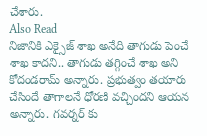చేశారు.
Also Read
నిజానికి ఎక్సైజ్ శాఖ అనేది తాగుడు పెంచే శాఖ కాదని.. తాగుడు తగ్గించే శాఖ అని కోదండరామ్ అన్నారు. ప్రభుత్వం తయారు చేసిందే తాగాలనే ధోరణి వచ్చిందని ఆయన అన్నారు. గవర్నర్ కు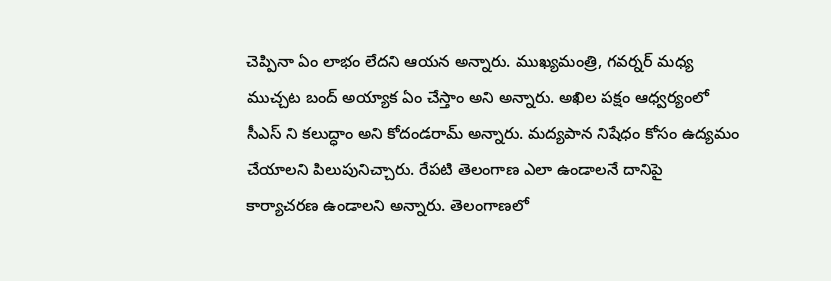చెప్పినా ఏం లాభం లేదని ఆయన అన్నారు. ముఖ్యమంత్రి, గవర్నర్ మధ్య ముచ్చట బంద్ అయ్యాక ఏం చేస్తాం అని అన్నారు. అఖిల పక్షం ఆధ్వర్యంలో సీఎస్ ని కలుద్ధాం అని కోదండరామ్ అన్నారు. మద్యపాన నిషేధం కోసం ఉద్యమం చేయాలని పిలుపునిచ్చారు. రేపటి తెలంగాణ ఎలా ఉండాలనే దానిపై కార్యాచరణ ఉండాలని అన్నారు. తెలంగాణలో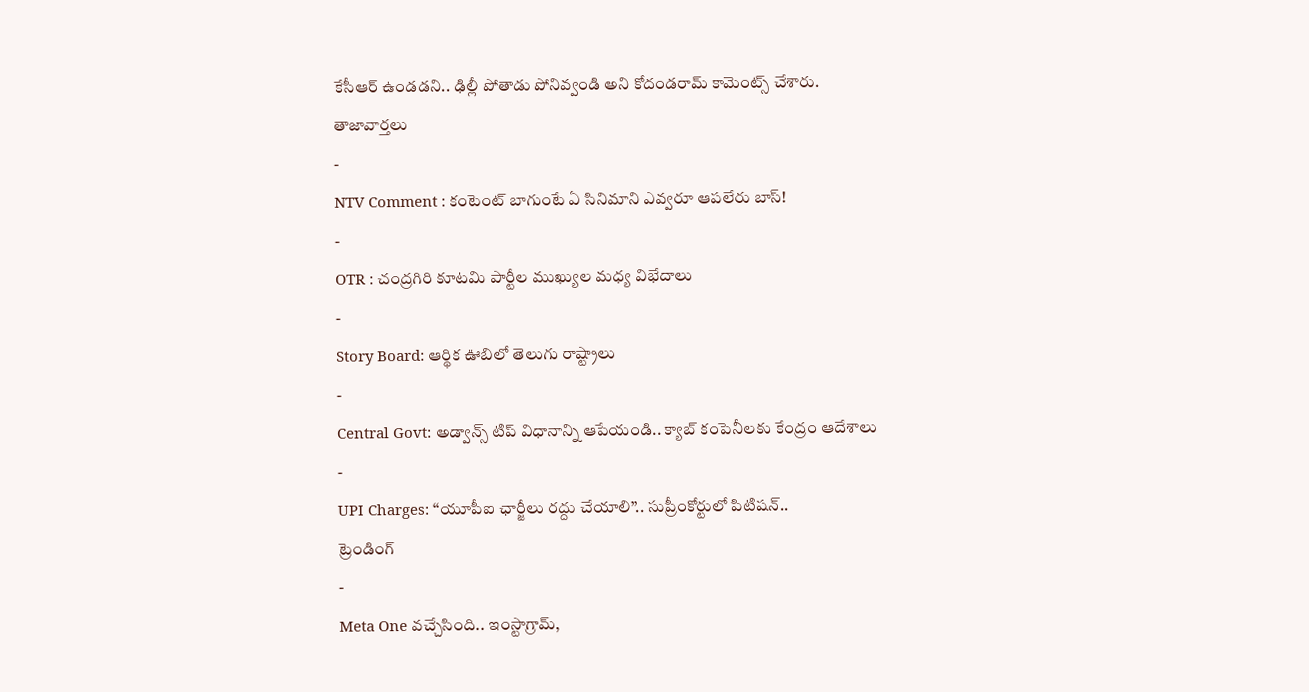కేసీఆర్ ఉండడని.. ఢిల్లీ పోతాడు పోనివ్వండి అని కోదండరామ్ కామెంట్స్ చేశారు.
తాజావార్తలు
-
NTV Comment : కంటెంట్ బాగుంటే ఏ సినిమాని ఎవ్వరూ ఆపలేరు బాస్!
-
OTR : చంద్రగిరి కూటమి పార్టీల ముఖ్యుల మధ్య విభేదాలు
-
Story Board: ఆర్థిక ఊబిలో తెలుగు రాష్ట్రాలు
-
Central Govt: అడ్వాన్స్ టిప్ విధానాన్ని ఆపేయండి.. క్యాబ్ కంపెనీలకు కేంద్రం ఆదేశాలు
-
UPI Charges: ‘‘యూపీఐ ఛార్జీలు రద్దు చేయాలి’’.. సుప్రీంకోర్టులో పిటిషన్..
ట్రెండింగ్
-
Meta One వచ్చేసింది.. ఇంస్టాగ్రామ్,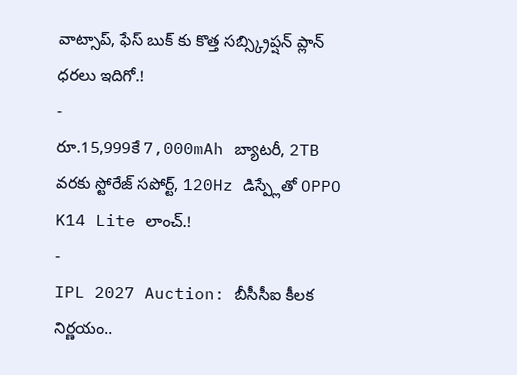వాట్సాప్, ఫేస్ బుక్ కు కొత్త సబ్స్క్రిప్షన్ ప్లాన్ ధరలు ఇదిగో.!
-
రూ.15,999కే 7,000mAh బ్యాటరీ, 2TB వరకు స్టోరేజ్ సపోర్ట్, 120Hz డిస్ప్లేతో OPPO K14 Lite లాంచ్.!
-
IPL 2027 Auction: బీసీసీఐ కీలక నిర్ణయం..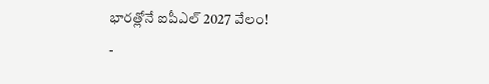భారత్లోనే ఐపీఎల్ 2027 వేలం!
-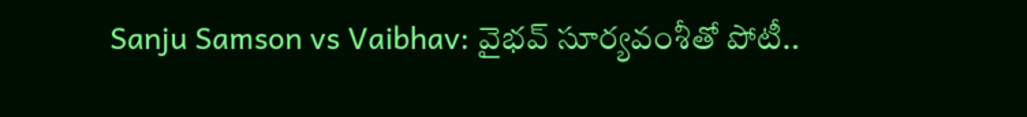Sanju Samson vs Vaibhav: వైభవ్ సూర్యవంశీతో పోటీ..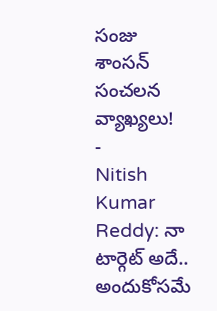సంజు శాంసన్ సంచలన వ్యాఖ్యలు!
-
Nitish Kumar Reddy: నా టార్గెట్ అదే.. అందుకోసమే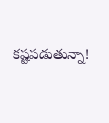కష్టపడుతున్నా!